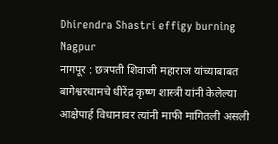Dhirendra Shastri effigy burning Nagpur
नागपूर : छत्रपती शिवाजी महाराज यांच्याबाबत बागेश्वरधामचे धीरेंद्र कृष्ण शास्त्री यांनी केलेल्या आक्षेपार्ह विधानावर त्यांनी माफी मागितली असली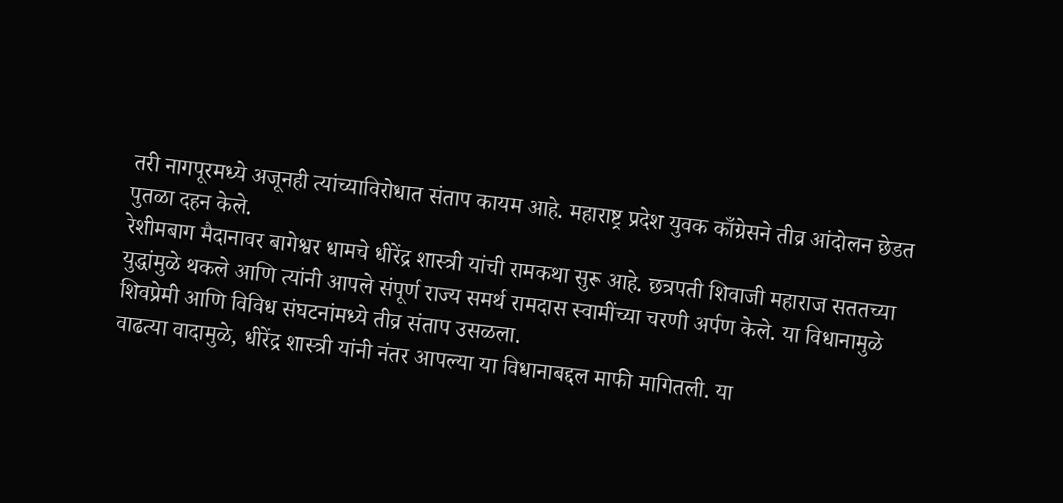तरी नागपूरमध्ये अजूनही त्यांच्याविरोधात संताप कायम आहे. महाराष्ट्र प्रदेश युवक काँग्रेसने तीव्र आंदोलन छेडत पुतळा दहन केले.
रेशीमबाग मैदानावर बागेश्वर धामचे धीरेंद्र शास्त्री यांची रामकथा सुरू आहे. छत्रपती शिवाजी महाराज सततच्या युद्धांमुळे थकले आणि त्यांनी आपले संपूर्ण राज्य समर्थ रामदास स्वामींच्या चरणी अर्पण केले. या विधानामुळे शिवप्रेमी आणि विविध संघटनांमध्ये तीव्र संताप उसळला.
वाढत्या वादामुळे, धीरेंद्र शास्त्री यांनी नंतर आपल्या या विधानाबद्दल माफी मागितली. या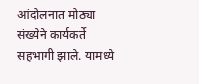आंदोलनात मोठ्या संख्येने कार्यकर्ते सहभागी झाले. यामध्ये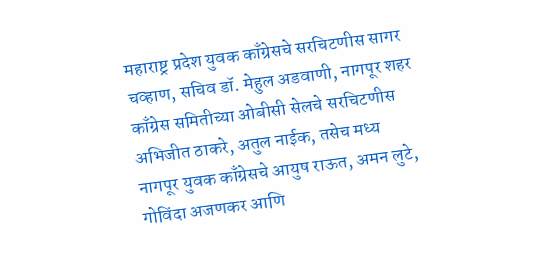महाराष्ट्र प्रदेश युवक काँग्रेसचे सरचिटणीस सागर चव्हाण, सचिव डॉ. मेहुल अडवाणी, नागपूर शहर काँग्रेस समितीच्या ओबीसी सेलचे सरचिटणीस अभिजीत ठाकरे, अतुल नाईक, तसेच मध्य नागपूर युवक काँग्रेसचे आयुष राऊत, अमन लुटे, गोविंदा अजणकर आणि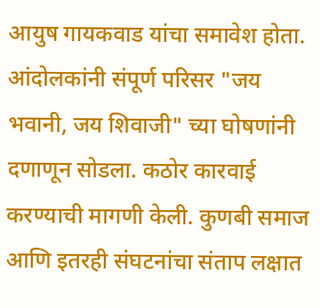आयुष गायकवाड यांचा समावेश होता.
आंदोलकांनी संपूर्ण परिसर "जय भवानी, जय शिवाजी" च्या घोषणांनी दणाणून सोडला. कठोर कारवाई करण्याची मागणी केली. कुणबी समाज आणि इतरही संघटनांचा संताप लक्षात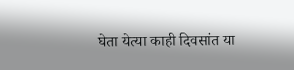घेता येत्या काही दिवसांत या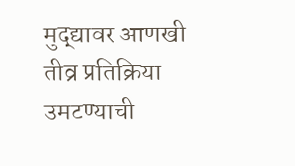मुद्द्यावर आणखी तीव्र प्रतिक्रिया उमटण्याची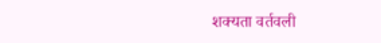शक्यता वर्तवली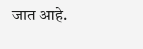जात आहे.